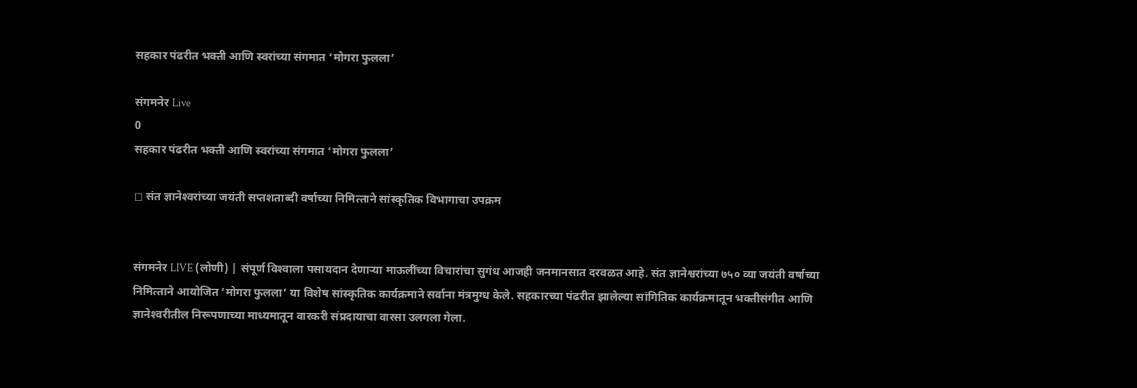सहकार पंढरीत भक्ती आणि स्वरांच्या संगमात ‘मोगरा फुलला’

संगमनेर Live
0
सहकार पंढरीत भक्ती आणि स्वरांच्या संगमात ‘मोगरा फुलला’

◻ संत ज्ञानेश्‍वरांच्या जयंती सप्तशताब्दी वर्षाच्या निमित्‍ताने सांस्कृतिक विभागाचा उपक्रम


संगमनेर LIVE (लोणी) | संपूर्ण विश्‍वाला पसायदान देणाऱ्या माऊलींच्या विचारांचा सुगंध आजही जनमानसात दरवळत आहे. संत ज्ञानेश्वरांच्या ७५० व्या जयंती वर्षाच्या निमित्‍ताने आयोजित ‘मोगरा फुलला’ या विशेष सांस्कृतिक कार्यक्रमाने सर्वाना मंत्रमुग्ध केले. सहकारच्या पंढरीत झालेल्या सांगितिक कार्यक्रमातून भक्तीसंगीत आणि ज्ञानेश्‍वरीतील निरूपणाच्या माध्यमातून वारकरी संप्रदायाचा वारसा उलगला गेला.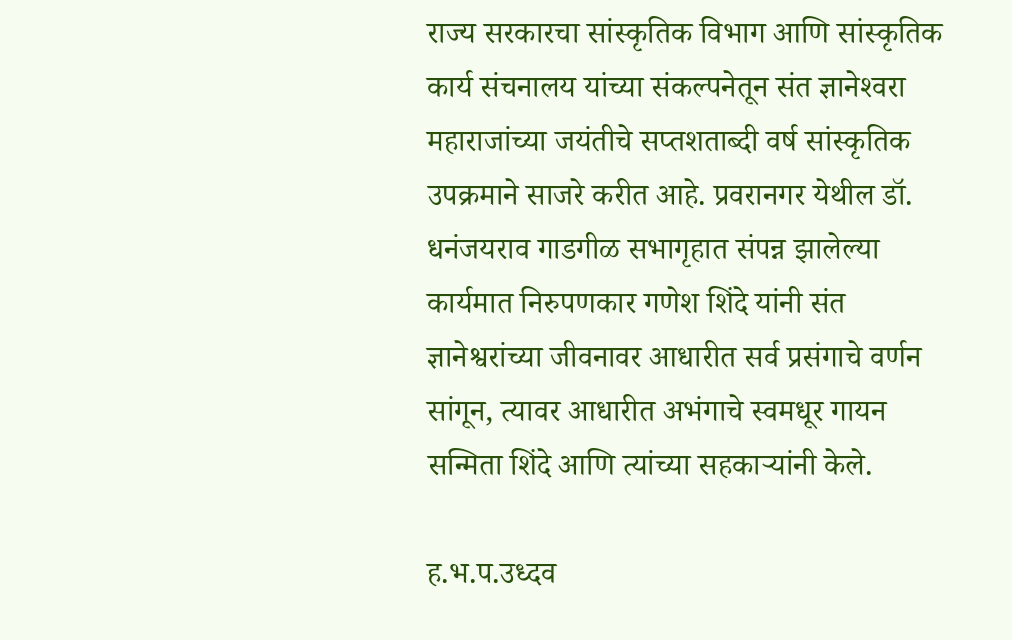राज्य सरकारचा सांस्कृतिक विभाग आणि सांस्कृतिक कार्य संचनालय यांच्या संकल्पनेतून संत ज्ञानेश्‍वरा महाराजांच्या जयंतीचे सप्तशताब्दी वर्ष सांस्कृतिक उपक्रमाने साजरे करीत आहे. प्रवरानगर येथील डॉ. धनंजयराव गाडगीळ सभागृहात संपन्न झालेल्या कार्यमात निरुपणकार गणेश शिंदे यांनी संत ज्ञानेश्वरांच्या जीवनावर आधारीत सर्व प्रसंगाचे वर्णन सांगून, त्यावर आधारीत अभंगाचे स्वमधूर गायन सन्मिता शिंदे आणि त्यांच्या सहकाऱ्यांनी केले.

ह.भ.प.उध्दव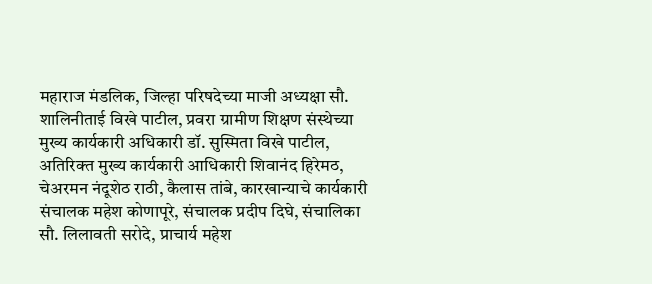महाराज मंडलिक, जिल्हा परिषदेच्या माजी अध्यक्षा सौ. शालिनीताई विखे पाटील, प्रवरा ग्रामीण शिक्षण संस्थेच्या मुख्य कार्यकारी अधिकारी डॉ. सुस्मिता विखे पाटील, अतिरिक्‍त मुख्‍य कार्यकारी आधिकारी शिवानंद हिरेमठ, चेअरमन नंदूशेठ राठी, कैलास तांबे, कारखान्‍याचे कार्यकारी संचालक महेश कोणापूरे, संचालक प्रदीप दिघे, संचालिका सौ. लिलावती सरोदे, प्राचार्य महेश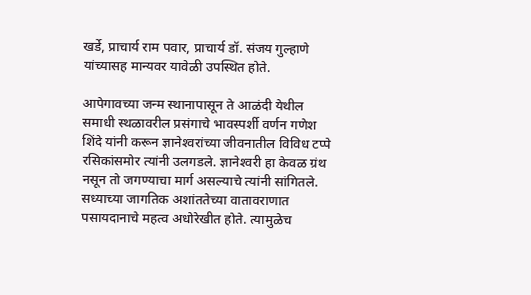खर्डे, प्राचार्य राम पवार, प्राचार्य डॉ. संजय गुल्‍हाणे यांच्यासह मान्यवर यावेळी उपस्थित होते.

आपेगावच्या जन्म स्थानापासून ते आळंदी येथील समाधी स्थळावरील प्रसंगाचे भावस्पर्शी वर्णन गणेश शिंदे यांनी करून ज्ञानेश्‍वरांच्या जीवनातील विविध टप्पे रसिकांसमोर त्यांनी उलगडले. ज्ञानेश्‍वरी हा केवळ ग्रंथ नसून तो जगण्याचा मार्ग असल्याचे त्यांनी सांगितले. सध्याच्या जागतिक अशांततेच्या वातावराणात पसायदानाचे महत्व अधोरेखीत होते. त्यामुळेच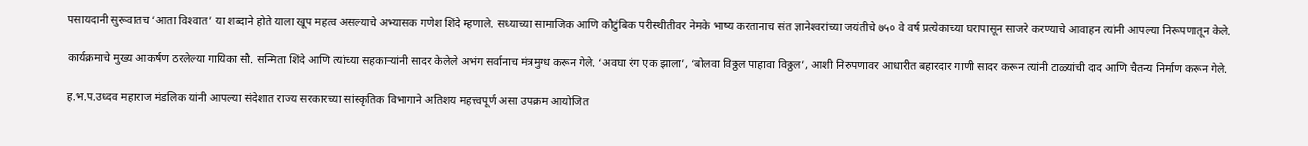पसायदानी सुरूवातच ‘आता विश्‍वात’ या शब्दाने होते याला खूप महत्व असल्याचे अभ्यासक गणेश शिंदे म्हणाले. सध्याच्या सामाजिक आणि कौटुंबिक परीस्थीतीवर नेमके भाष्य करतानाच संत ज्ञानेश्‍वरांच्या जयंतीचे ७५० वे वर्ष प्रत्येकाच्या घरापासून साजरे करण्याचे आवाहन त्यांनी आपल्या निरूपणातून केले.

कार्यक्रमाचे मुख्य आकर्षण ठरलेल्या गायिका सौ. सन्मिता शिंदे आणि त्यांच्या सहकाऱ्यांनी सादर केलेले अभंग सर्वानाच मंत्रमुग्ध करून गेले. ‘अवघा रंग एक झाला’, ‘बोलवा विठ्ठल पाहावा विठ्ठल’, आशी निरुपणावर आधारीत बहारदार गाणी सादर करून त्यांनी टाळ्यांची दाद आणि चैतन्य निर्माण करून गेले.

ह.भ.प.उध्दव महाराज मंडलिक यांनी आपल्या संदेशात राज्य सरकारच्या सांस्कृतिक विभागाने अतिशय महत्त्वपूर्ण असा उपक्रम आयोजित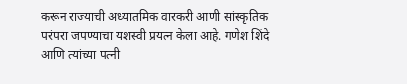करून राज्याची अध्यातमिक वारकरी आणी सांस्कृतिक परंपरा जपण्याचा यशस्वी प्रयत्न केला आहे. गणेश शिंदे आणि त्यांच्या पत्नी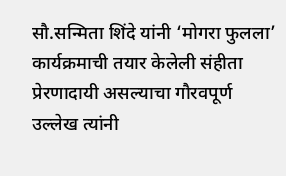सौ.सन्मिता शिंदे यांनी ‘मोगरा फुलला’ कार्यक्रमाची तयार केलेली संहीता प्रेरणादायी असल्याचा गौरवपूर्ण उल्लेख त्यांनी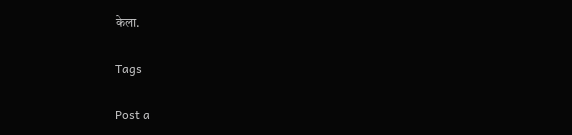केला.

Tags

Post a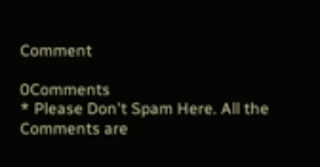Comment

0Comments
* Please Don't Spam Here. All the Comments are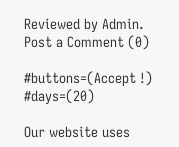Reviewed by Admin.
Post a Comment (0)

#buttons=(Accept !) #days=(20)

Our website uses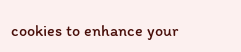cookies to enhance your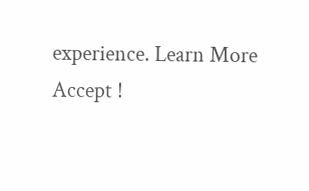experience. Learn More
Accept !